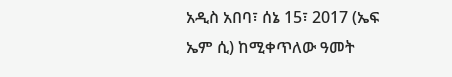አዲስ አበባ፣ ሰኔ 15፣ 2017 (ኤፍ ኤም ሲ) ከሚቀጥለው ዓመት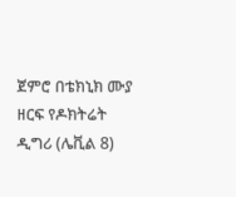ጀምሮ በቴክኒክ ሙያ ዘርፍ የዶክትሬት ዲግሪ (ሌቪል 8)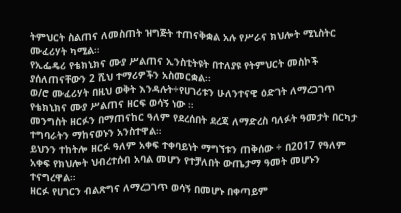ትምህርት ስልጠና ለመስጠት ዝግጅት ተጠናቅቋል አሉ የሥራና ክህሎት ሚኒስትር ሙፈሪሃት ካሚል።
የኢፌዴሪ የቴክኒክና ሙያ ሥልጠና ኢንስቲትዩት በተለያዩ የትምህርት መስኮች ያሰለጠናቸውን 2 ሺህ ተማሪዎችን አስመርቋል፡፡
ወ/ሮ ሙፈሪሃት በዚህ ወቅት እንዳሉት÷የሀገሪቱን ሁለንተናዊ ዕድገት ለማረጋገጥ የቴክኒክና ሙያ ሥልጠና ዘርፍ ወሳኝ ነው ።
መንግስት ዘርፉን በማጠናከር ዓለም የደረሰበት ደረጃ ለማድረስ ባለፉት ዓመታት በርካታ ተግባራትን ማከናወኑን አንስተዋል።
ይህንን ተከትሎ ዘርፉ ዓለም አቀፍ ተቀባይነት ማግኘቱን ጠቅሰው ÷ በ2017 የዓለም አቀፍ የክህሎት ህብረተሰብ አባል መሆን የተቻለበት ውጤታማ ዓመት መሆኑን ተናግረዋል።
ዘርፉ የሀገርን ብልጽግና ለማረጋገጥ ወሳኝ በመሆኑ በቀጣይም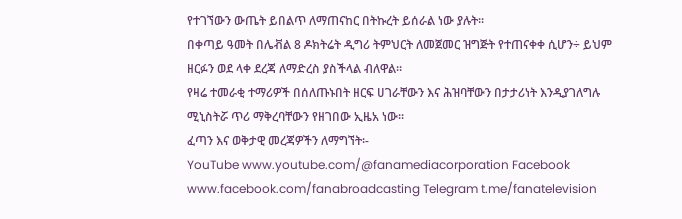የተገኘውን ውጤት ይበልጥ ለማጠናከር በትኩረት ይሰራል ነው ያሉት።
በቀጣይ ዓመት በሌቭል 8 ዶክትሬት ዲግሪ ትምህርት ለመጀመር ዝግጅት የተጠናቀቀ ሲሆን÷ ይህም ዘርፉን ወደ ላቀ ደረጃ ለማድረስ ያስችላል ብለዋል።
የዛሬ ተመራቂ ተማሪዎች በሰለጡኑበት ዘርፍ ሀገራቸውን እና ሕዝባቸውን በታታሪነት እንዲያገለግሉ ሚኒስትሯ ጥሪ ማቅረባቸውን የዘገበው ኢዜአ ነው።
ፈጣን እና ወቅታዊ መረጃዎችን ለማግኘት፡-
YouTube www.youtube.com/@fanamediacorporation Facebook www.facebook.com/fanabroadcasting Telegram t.me/fanatelevision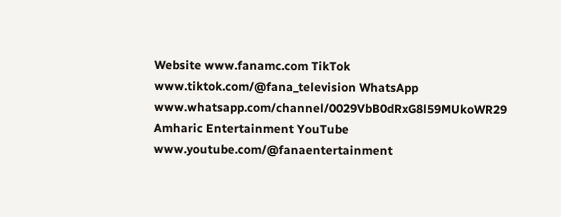Website www.fanamc.com TikTok www.tiktok.com/@fana_television WhatsApp www.whatsapp.com/channel/0029VbB0dRxG8l59MUkoWR29 Amharic Entertainment YouTube www.youtube.com/@fanaentertainment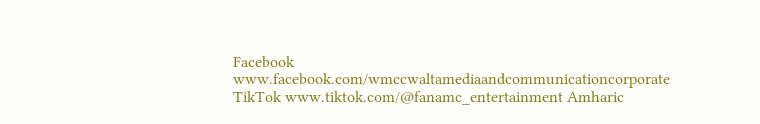Facebook www.facebook.com/wmccwaltamediaandcommunicationcorporate TikTok www.tiktok.com/@fanamc_entertainment Amharic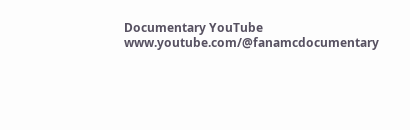Documentary YouTube www.youtube.com/@fanamcdocumentary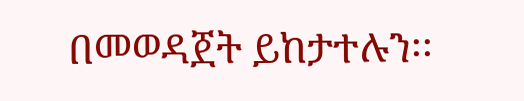በመወዳጀት ይከታተሉን፡፡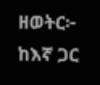ዘወትር፦ ከእኛ ጋር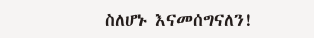ስለሆኑ እናመሰግናለን!